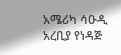አሜሪካ ሳዑዲ አረቢያ የነዳጅ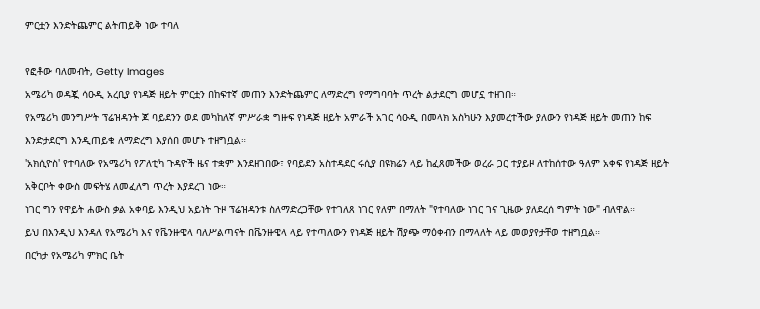ምርቷን እንድትጨምር ልትጠይቅ ነው ተባለ

የፎቶው ባለመብት, Getty Images
አሜሪካ ወዳጇ ሳዑዲ አረቢያ የነዳጅ ዘይት ምርቷን በከፍተኛ መጠን እንድትጨምር ለማድረግ የማግባባት ጥረት ልታደርግ መሆኗ ተዘገበ።
የአሜሪካ መንግሥት ፕሬዝዳንት ጆ ባይደንን ወደ መካከለኛ ምሥራቋ ግዙፍ የነዳጅ ዘይት አምራች አገር ሳዑዲ በመላክ አስካሁን እያመረተችው ያለውን የነዳጅ ዘይት መጠን ከፍ እንድታደርግ እንዲጠይቁ ለማድረግ እያሰበ መሆኑ ተዘግቧል።
'አክሲዮስ' የተባለው የአሜሪካ የፖለቲካ ጉዳዮች ዜና ተቋም እንደዘገበው፣ የባይደን አስተዳደር ሩሲያ በዩክሬን ላይ ከፈጸመችው ወረራ ጋር ተያይዞ ለተከሰተው ዓለም አቀፍ የነዳጅ ዘይት አቅርቦት ቀውስ መፍትሄ ለመፈለግ ጥረት እያደረገ ነው።
ነገር ግን የዋይት ሐውስ ቃል አቀባይ እንዲህ አይነት ጉዞ ፕሬዝዳንቱ ስለማድረጋቸው የተገለጸ ነገር የለም በማለት "የተባለው ነገር ገና ጊዜው ያለደረሰ ግምት ነው" ብለዋል።
ይህ በእንዲህ እንዳለ የአሜሪካ እና የቬንዙዌላ ባለሥልጣናት በቬንዙዌላ ላይ የተጣለውን የነዳጅ ዘይት ሽያጭ ማዕቀብን በማላለት ላይ መወያየታቸወ ተዘግቧል።
በርካታ የአሜሪካ ምክር ቤት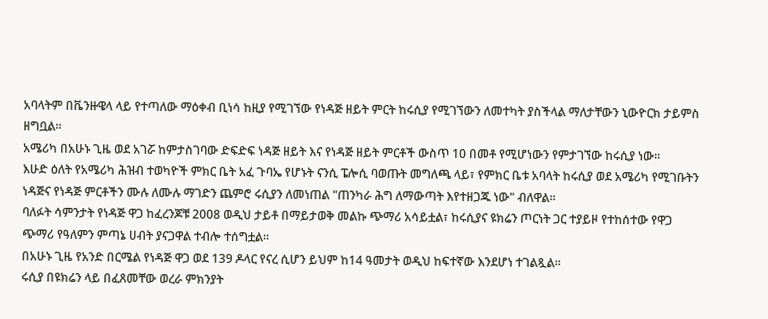አባላትም በቬንዙዌላ ላይ የተጣለው ማዕቀብ ቢነሳ ከዚያ የሚገኘው የነዳጅ ዘይት ምርት ከሩሲያ የሚገኘውን ለመተካት ያስችላል ማለታቸውን ኒውዮርክ ታይምስ ዘግቧል።
አሜሪካ በአሁኑ ጊዜ ወደ አገሯ ከምታስገባው ድፍድፍ ነዳጅ ዘይት እና የነዳጅ ዘይት ምርቶች ውስጥ 10 በመቶ የሚሆነውን የምታገኘው ከሩሲያ ነው።
እሁድ ዕለት የአሜሪካ ሕዝብ ተወካዮች ምክር ቤት አፈ ጉባኤ የሆኑት ናንሲ ፔሎሲ ባወጡት መግለጫ ላይ፣ የምክር ቤቱ አባላት ከሩሲያ ወደ አሜሪካ የሚገቡትን ነዳጅና የነዳጅ ምርቶችን ሙሉ ለሙሉ ማገድን ጨምሮ ሩሲያን ለመነጠል "ጠንካራ ሕግ ለማውጣት እየተዘጋጁ ነው" ብለዋል።
ባለፉት ሳምንታት የነዳጅ ዋጋ ከፈረንጆቹ 2008 ወዲህ ታይቶ በማይታወቅ መልኩ ጭማሪ አሳይቷል፣ ከሩሲያና ዩክሬን ጦርነት ጋር ተያይዞ የተከሰተው የዋጋ ጭማሪ የዓለምን ምጣኔ ሀብት ያናጋዋል ተብሎ ተሰግቷል።
በአሁኑ ጊዜ የአንድ በርሜል የነዳጅ ዋጋ ወደ 139 ዶላር የናረ ሲሆን ይህም ከ14 ዓመታት ወዲህ ከፍተኛው እንደሆነ ተገልጿል።
ሩሲያ በዩክሬን ላይ በፈጸመቸው ወረራ ምክንያት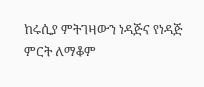ከሩሲያ ምትገዛውን ነዳጅና የነዳጅ ምርት ለማቆም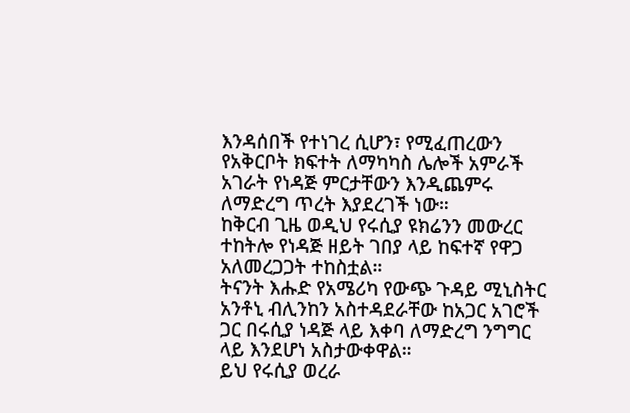እንዳሰበች የተነገረ ሲሆን፣ የሚፈጠረውን የአቅርቦት ክፍተት ለማካካስ ሌሎች አምራች አገራት የነዳጅ ምርታቸውን እንዲጨምሩ ለማድረግ ጥረት እያደረገች ነው።
ከቅርብ ጊዜ ወዲህ የሩሲያ ዩክሬንን መውረር ተከትሎ የነዳጅ ዘይት ገበያ ላይ ከፍተኛ የዋጋ አለመረጋጋት ተከስቷል።
ትናንት እሑድ የአሜሪካ የውጭ ጉዳይ ሚኒስትር አንቶኒ ብሊንከን አስተዳደራቸው ከአጋር አገሮች ጋር በሩሲያ ነዳጅ ላይ እቀባ ለማድረግ ንግግር ላይ እንደሆነ አስታውቀዋል።
ይህ የሩሲያ ወረራ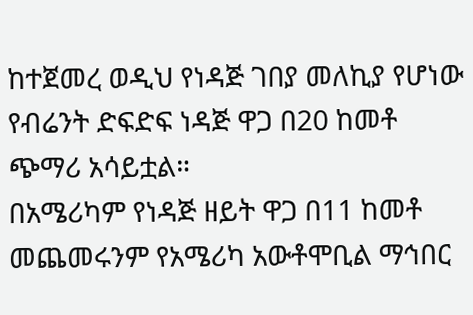ከተጀመረ ወዲህ የነዳጅ ገበያ መለኪያ የሆነው የብሬንት ድፍድፍ ነዳጅ ዋጋ በ20 ከመቶ ጭማሪ አሳይቷል።
በአሜሪካም የነዳጅ ዘይት ዋጋ በ11 ከመቶ መጨመሩንም የአሜሪካ አውቶሞቢል ማኅበር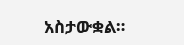አስታውቋል።